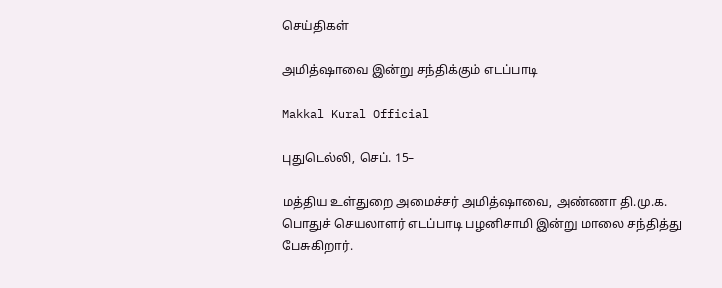செய்திகள்

அமித்ஷாவை இன்று சந்திக்கும் எடப்பாடி

Makkal Kural Official

புதுடெல்லி, செப். 15–

மத்திய உள்துறை அமைச்சர் அமித்ஷாவை, அண்ணா தி.மு.க. பொதுச் செயலாளர் எடப்பாடி பழனிசாமி இன்று மாலை சந்தித்து பேசுகிறார்.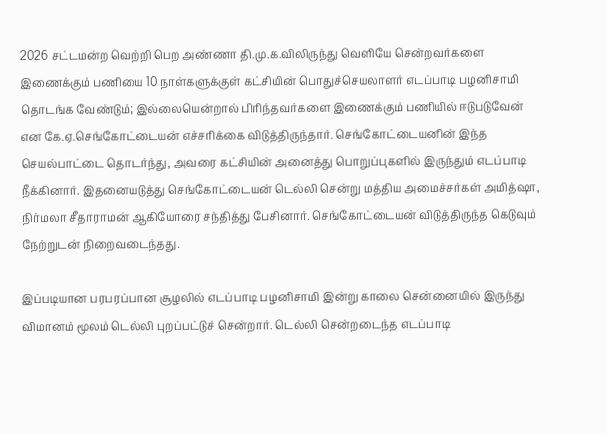2026 சட்டமன்ற வெற்றி பெற அண்ணா தி.மு.க.விலிருந்து வெளியே சென்றவர்களை இணைக்கும் பணியை 10 நாள்களுக்குள் கட்சியின் பொதுச்செயலாளர் எடப்பாடி பழனிசாமி தொடங்க வேண்டும்; இல்லையென்றால் பிரிந்தவர்களை இணைக்கும் பணியில் ஈடுபடுவேன் என கே.ஏ.செங்கோட்டையன் எச்சரிக்கை விடுத்திருந்தார். செங்கோட்டையனின் இந்த செயல்பாட்டை தொடர்ந்து, அவரை கட்சியின் அனைத்து பொறுப்புகளில் இருந்தும் எடப்பாடி நீக்கினார். இதனையடுத்து செங்கோட்டையன் டெல்லி சென்று மத்திய அமைச்சர்கள் அமித்ஷா, நிர்மலா சீதாராமன் ஆகியோரை சந்தித்து பேசினார். செங்கோட்டையன் விடுத்திருந்த கெடுவும் நேற்றுடன் நிறைவடைந்தது.

இப்படியான பரபரப்பான சூழலில் எடப்பாடி பழனிசாமி இன்று காலை சென்னையில் இருந்து விமானம் மூலம் டெல்லி புறப்பட்டுச் சென்றார். டெல்லி சென்றடைந்த எடப்பாடி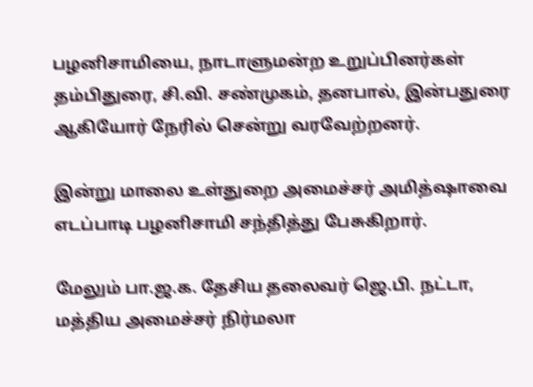பழனிசாமியை, நாடாளுமன்ற உறுப்பினர்கள் தம்பிதுரை, சி.வி. சண்முகம், தனபால், இன்பதுரை ஆகியோர் நேரில் சென்று வரவேற்றனர்.

இன்று மாலை உள்துறை அமைச்சர் அமித்ஷாவை எடப்பாடி பழனிசாமி சந்தித்து பேசுகிறார்.

மேலும் பா.ஜ.க. தேசிய தலைவர் ஜெ.பி. நட்டா, மத்திய அமைச்சர் நிர்மலா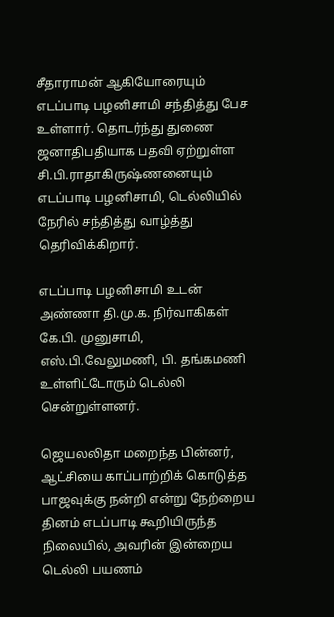சீதாராமன் ஆகியோரையும் எடப்பாடி பழனிசாமி சந்தித்து பேச உள்ளார். தொடர்ந்து துணை ஜனாதிபதியாக பதவி ஏற்றுள்ள சி.பி.ராதாகிருஷ்ணனையும் எடப்பாடி பழனிசாமி, டெல்லியில் நேரில் சந்தித்து வாழ்த்து தெரிவிக்கிறார்.

எடப்பாடி பழனிசாமி உடன் அண்ணா தி.மு.க. நிர்வாகிகள் கே.பி. முனுசாமி, எஸ்.பி.வேலுமணி, பி. தங்கமணி உள்ளிட்டோரும் டெல்லி சென்றுள்ளனர்.

ஜெயலலிதா மறைந்த பின்னர், ஆட்சியை காப்பாற்றிக் கொடுத்த பாஜவுக்கு நன்றி என்று நேற்றைய தினம் எடப்பாடி கூறியிருந்த நிலையில், அவரின் இன்றைய டெல்லி பயணம்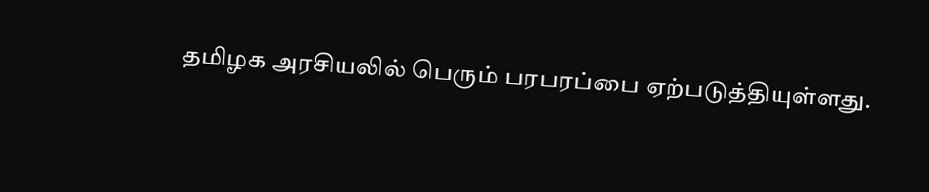தமிழக அரசியலில் பெரும் பரபரப்பை ஏற்படுத்தியுள்ளது.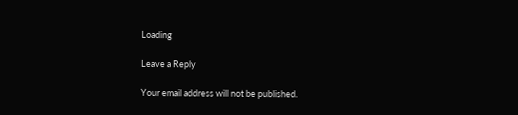Loading

Leave a Reply

Your email address will not be published.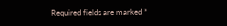Required fields are marked *